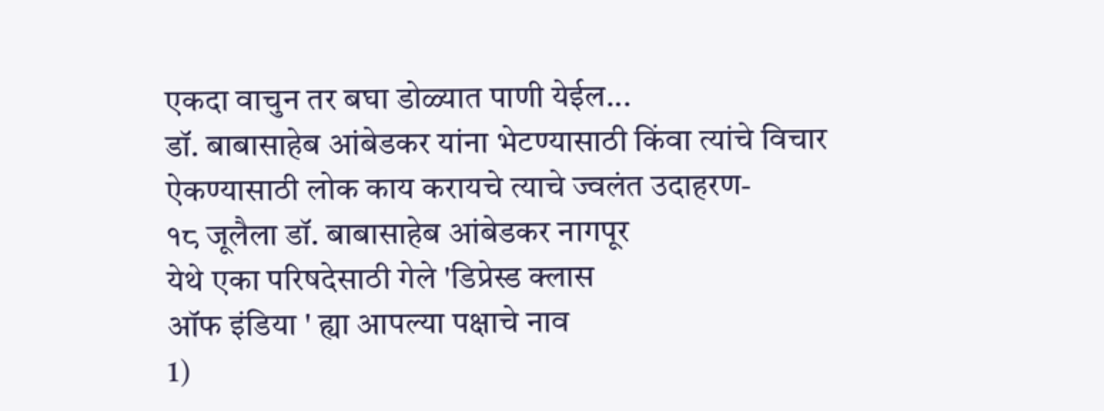एकदा वाचुन तर बघा डोळ्यात पाणी येईल...
डॉ. बाबासाहेब आंबेडकर यांना भेटण्यासाठी किंवा त्यांचे विचार ऐकण्यासाठी लोक काय करायचे त्याचे ज्वलंत उदाहरण-
१८ जूलैला डॉ. बाबासाहेब आंबेडकर नागपूर
येथे एका परिषदेसाठी गेले 'डिप्रेस्ड क्लास
ऑफ इंडिया ' ह्या आपल्या पक्षाचे नाव
1)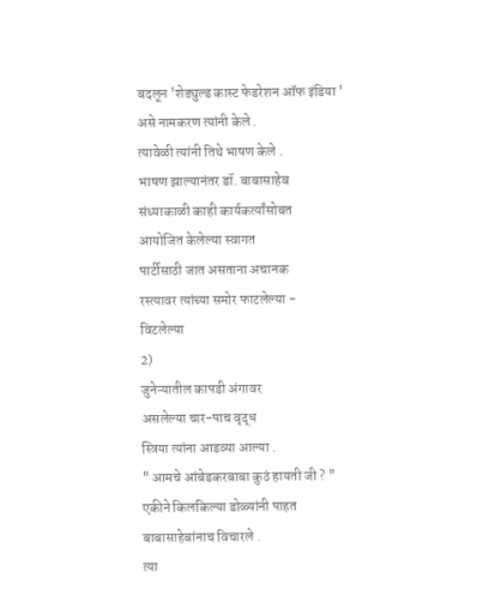बदलून 'शेड्युल्ड कास्ट फेडरेशन ऑफ इंडिया '
असे नामकरण त्यांनी केले .
त्यावेळी त्यांनी तिथे भाषण केले .
भाषण झाल्यानंतर डॉ. बाबासाहेब
संध्याकाळी काही कार्यकर्त्यांसोबत
आयोजित केलेल्या स्वागत
पार्टीसाठी जात असताना अचानक
रस्त्यावर त्यांच्या समोर फाटलेल्या -
विटलेल्या
2)
जुनेऱ्यातील कापडी अंगावर
असलेल्या चार-पाच वृद्ध
स्त्रिया त्यांना आडव्या आल्या .
" आमचे आंबेडकरबाबा कुठं हायती जी ? "
एकीने किलकिल्या डोळ्यांनी पाहत
बाबासाहेबांनाच विचारले .
त्या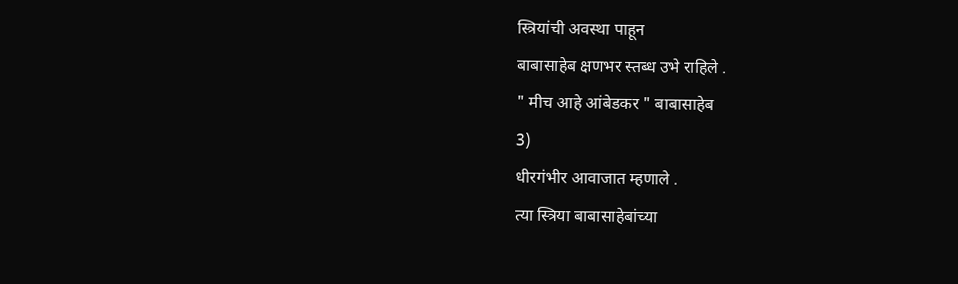स्त्रियांची अवस्था पाहून
बाबासाहेब क्षणभर स्तब्ध उभे राहिले .
" मीच आहे आंबेडकर " बाबासाहेब
3)
धीरगंभीर आवाजात म्हणाले .
त्या स्त्रिया बाबासाहेबांच्या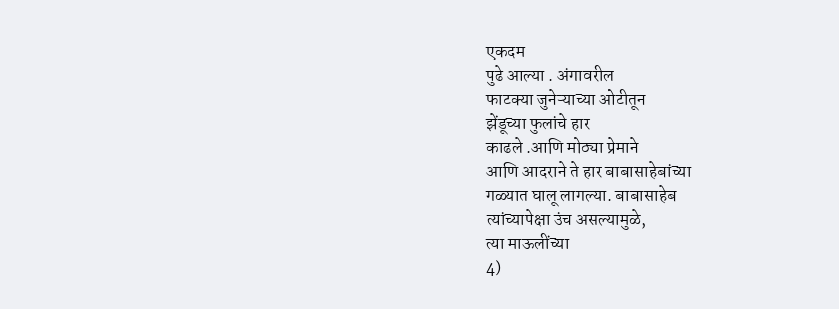एकदम
पुढे आल्या . अंगावरील
फाटक्या जुनेऱ्याच्या ओटीतून
झेंडूच्या फुलांचे हार
काढले .आणि मोठ्या प्रेमाने
आणि आदराने ते हार बाबासाहेबांच्या
गळ्यात घालू लागल्या. बाबासाहेब
त्यांच्यापेक्षा उंच असल्यामुळे,
त्या माऊलींच्या
4)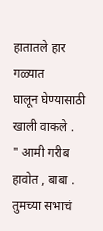हातातले हार गळ्यात
घालून घेण्यासाठी खाली वाकले .
" आमी गरीब हावोत , बाबा .
तुमच्या सभाचं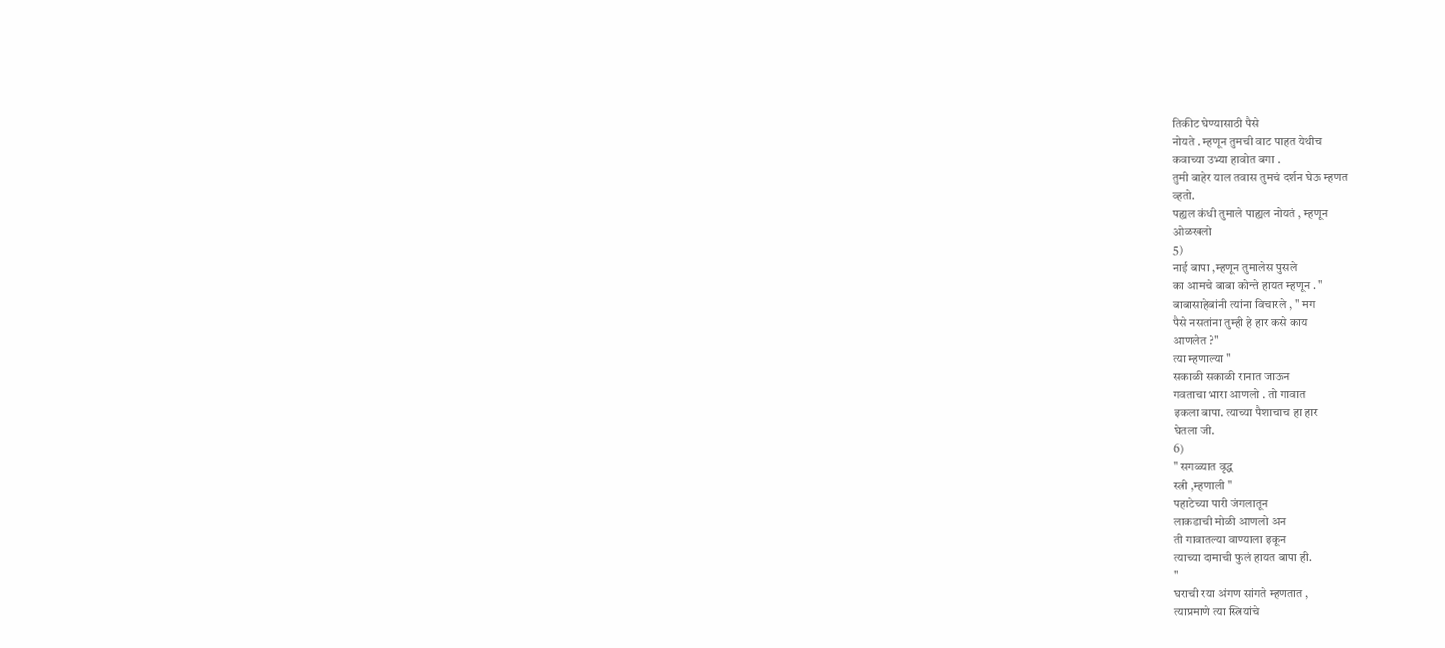तिकीट घेण्यासाठी पैसे
नोयते . म्हणून तुमची वाट पाहत येथीच
कवाच्या उभ्या हावोत बगा .
तुमी बाहेर याल तवास तुमचं दर्शन घेऊ म्हणत
व्हतो.
पह्यल कंधी तुमाले पाह्यल नोयतं , म्हणून
ओळखलो
5)
नाई बापा ,म्हणून तुमालेस पुसले
का आमचे बाबा कोन्ते हायत म्हणून . "
बाबासाहेबांनी त्यांना विचारले , " मग
पैसे नसतांना तुम्ही हे हार कसे काय
आणलेत ?"
त्या म्हणाल्या "
सकाळी सकाळी रानात जाऊन
गवताचा भारा आणलो . तो गावात
इकला बापा. त्याच्या पैशाचाच हा हार
घेतला जी.
6)
" सगळ्यात वृद्ध
स्त्री ,म्हणाली "
पहाटेच्या पारी जंगलातून
लाकडाची मोळी आणलो अन
ती गावातल्या वाण्याला इकून
त्याच्या दामाची फुलं हायत बापा ही.
"
घराची रया अंगण सांगते म्हणतात ,
त्याप्रमाणे त्या स्त्रियांचे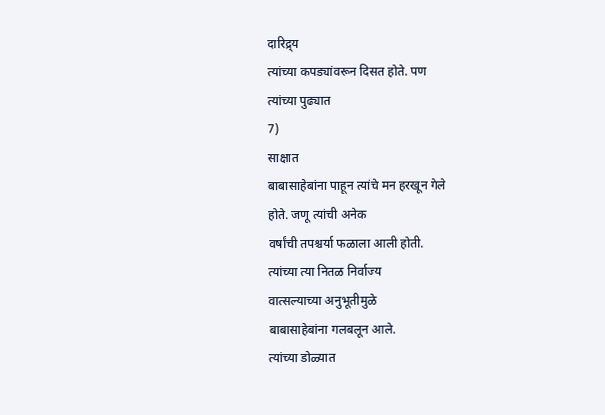दारिद्र्य
त्यांच्या कपड्यांवरून दिसत होते. पण
त्यांच्या पुढ्यात
7)
साक्षात
बाबासाहेबांना पाहून त्यांचे मन हरखून गेले
होते. जणू त्यांची अनेक
वर्षांची तपश्चर्या फळाला आली होती.
त्यांच्या त्या नितळ निर्वाज्य
वात्सल्याच्या अनुभूतीमुळे
बाबासाहेबांना गलबलून आले.
त्यांच्या डोळ्यात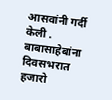आसवांनी गर्दी केली .
बाबासाहेबांना दिवसभरात
हजारो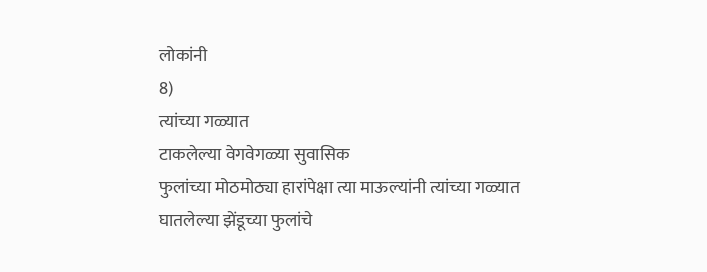लोकांनी
8)
त्यांच्या गळ्यात
टाकलेल्या वेगवेगळ्या सुवासिक
फुलांच्या मोठमोठ्या हारांपेक्षा त्या माऊल्यांनी त्यांच्या गळ्यात
घातलेल्या झेंडूच्या फुलांचे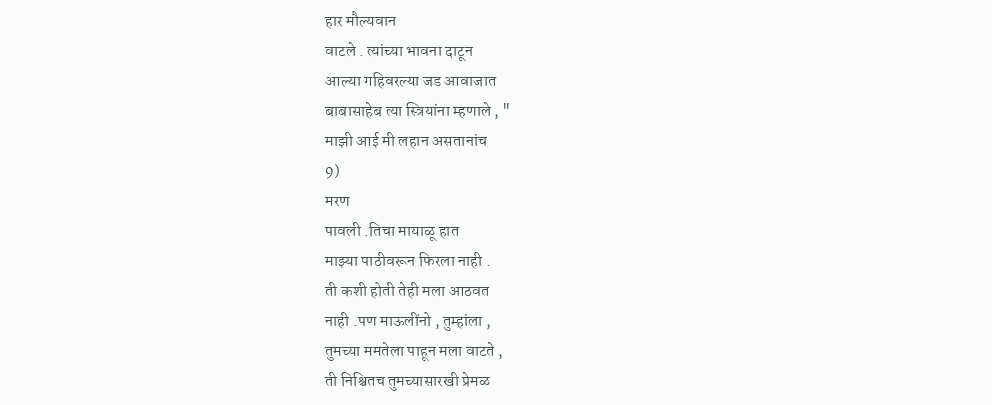हार मौल्यवान
वाटले . त्यांच्या भावना दाटून
आल्या गहिवरल्या जड आवाजात
बाबासाहेब त्या स्त्रियांना म्हणाले , "
माझी आई मी लहान असतानांच
9)
मरण
पावली .तिचा मायाळू हात
माझ्या पाठीवरून फिरला नाही .
ती कशी होती तेही मला आठवत
नाही .पण माऊलींनो , तुम्हांला ,
तुमच्या ममतेला पाहून मला वाटते ,
ती निश्चितच तुमच्यासारखी प्रेमळ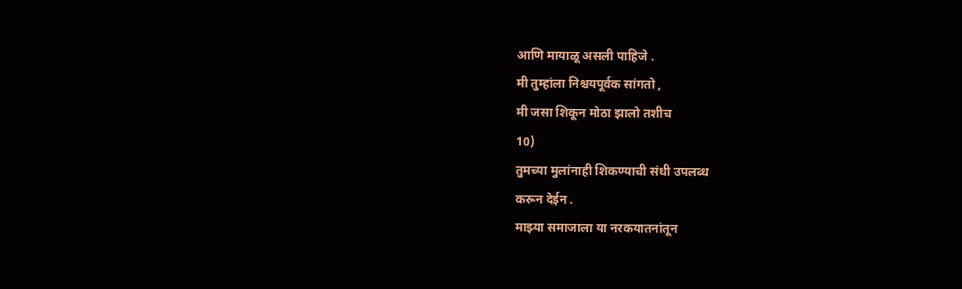आणि मायाळू असली पाहिजे .
मी तुम्हांला निश्चयपूर्वक सांगतो ,
मी जसा शिकून मोठा झालो तशीच
10)
तुमच्या मुलांनाही शिकण्याची संधी उपलब्ध
करून देईन .
माझ्या समाजाला या नरकयातनांतून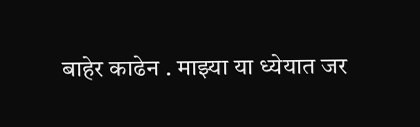बाहेर काढेन . माझ्या या ध्येयात जर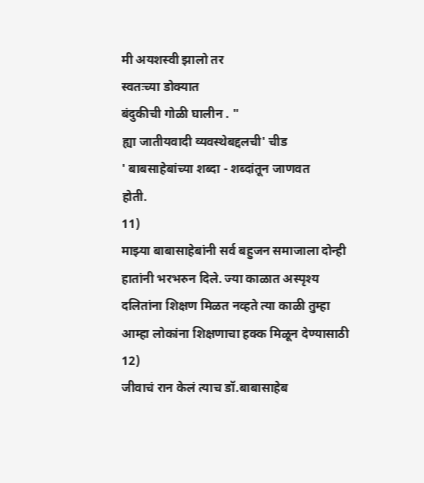मी अयशस्वी झालो तर
स्वतःच्या डोक्यात
बंदुकीची गोळी घालीन . "
ह्या जातीयवादी व्यवस्थेबद्दलची' चीड
' बाबसाहेबांच्या शब्दा - शब्दांतून जाणवत
होती.
11)
माझ्या बाबासाहेबांनी सर्व बहुजन समाजाला दोन्ही हातांनी भरभरुन दिले. ज्या काळात अस्पृश्य दलितांना शिक्षण मिळत नव्हते त्या काळी तुम्हा आम्हा लोकांना शिक्षणाचा हक्क मिळून देण्यासाठी
12)
जीवाचं रान केलं त्याच डॉ.बाबासाहेब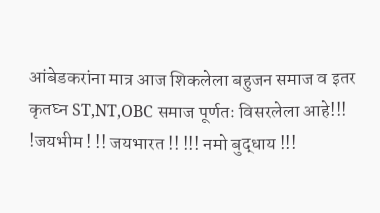आंबेडकरांना मात्र आज शिकलेला बहुजन समाज व इतर कृतघ्न ST,NT,OBC समाज पूर्णतः विसरलेला आहे!!!
!जयभीम ! !! जयभारत !! !!! नमो बुद्धाय !!!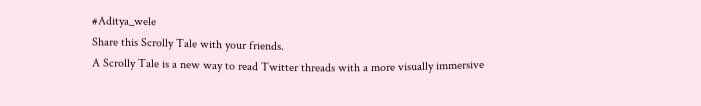#Aditya_wele
Share this Scrolly Tale with your friends.
A Scrolly Tale is a new way to read Twitter threads with a more visually immersive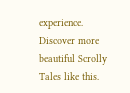experience.
Discover more beautiful Scrolly Tales like this.